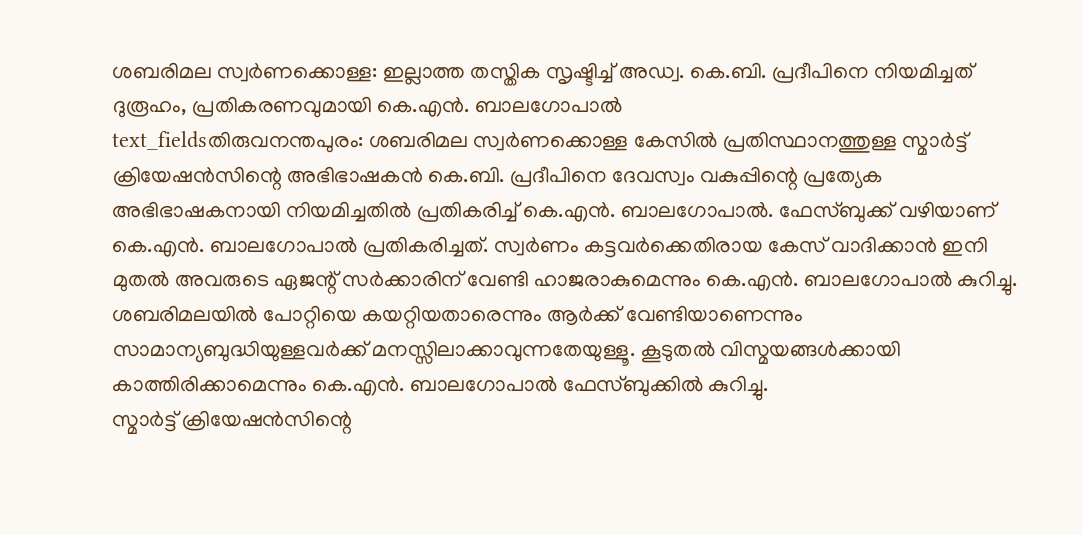ശബരിമല സ്വർണക്കൊള്ള: ഇല്ലാത്ത തസ്തിക സൃഷ്ടിച്ച് അഡ്വ. കെ.ബി. പ്രദീപിനെ നിയമിച്ചത് ദുരൂഹം, പ്രതികരണവുമായി കെ.എൻ. ബാലഗോപാൽ
text_fieldsതിരുവനന്തപുരം: ശബരിമല സ്വർണക്കൊള്ള കേസിൽ പ്രതിസ്ഥാനത്തുള്ള സ്മാർട്ട് ക്രിയേഷൻസിന്റെ അഭിഭാഷകൻ കെ.ബി. പ്രദീപിനെ ദേവസ്വം വകുപ്പിന്റെ പ്രത്യേക അഭിഭാഷകനായി നിയമിച്ചതിൽ പ്രതികരിച്ച് കെ.എൻ. ബാലഗോപാൽ. ഫേസ്ബുക്ക് വഴിയാണ് കെ.എൻ. ബാലഗോപാൽ പ്രതികരിച്ചത്. സ്വർണം കട്ടവർക്കെതിരായ കേസ് വാദിക്കാൻ ഇനി മുതൽ അവരുടെ ഏജന്റ് സർക്കാരിന് വേണ്ടി ഹാജരാകുമെന്നും കെ.എൻ. ബാലഗോപാൽ കുറിച്ചു. ശബരിമലയിൽ പോറ്റിയെ കയറ്റിയതാരെന്നും ആർക്ക് വേണ്ടിയാണെന്നും സാമാന്യബുദ്ധിയുള്ളവർക്ക് മനസ്സിലാക്കാവുന്നതേയുള്ളൂ. കൂടുതൽ വിസ്മയങ്ങൾക്കായി കാത്തിരിക്കാമെന്നും കെ.എൻ. ബാലഗോപാൽ ഫേസ്ബുക്കിൽ കുറിച്ചു.
സ്മാർട്ട് ക്രിയേഷൻസിന്റെ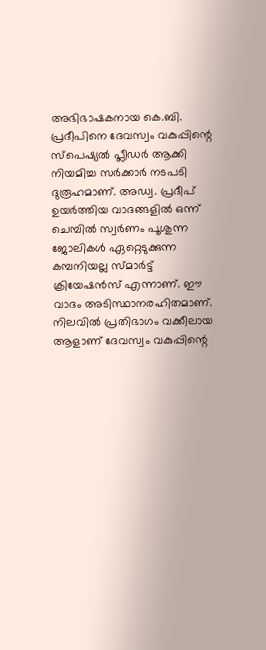അഭിഭാഷകനായ കെ.ബി. പ്രദീപിനെ ദേവസ്വം വകുപ്പിന്റെ സ്പെഷ്യൽ പ്ലീഡർ ആക്കി നിയമിച്ച സർക്കാർ നടപടി ദുരൂഹമാണ്. അഡ്വ. പ്രദീപ് ഉയർത്തിയ വാദങ്ങളിൽ ഒന്ന് ചെമ്പിൽ സ്വർണം പൂശുന്ന ജോലികൾ ഏറ്റെടുക്കുന്ന കമ്പനിയല്ല സ്മാർട്ട് ക്രിയേഷൻസ് എന്നാണ്. ഈ വാദം അടിസ്ഥാനരഹിതമാണ്. നിലവിൽ പ്രതിഭാഗം വക്കീലായ ആളാണ് ദേവസ്വം വകുപ്പിന്റെ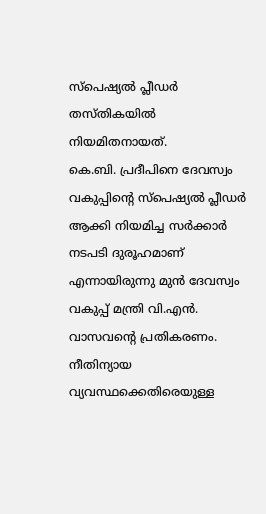സ്പെഷ്യൽ പ്ലീഡർ തസ്തികയിൽ നിയമിതനായത്.
കെ.ബി. പ്രദീപിനെ ദേവസ്വം വകുപ്പിന്റെ സ്പെഷ്യൽ പ്ലീഡർ ആക്കി നിയമിച്ച സർക്കാർ നടപടി ദുരൂഹമാണ് എന്നായിരുന്നു മുൻ ദേവസ്വം വകുപ്പ് മന്ത്രി വി.എൻ. വാസവന്റെ പ്രതികരണം. നീതിന്യായ വ്യവസ്ഥക്കെതിരെയുള്ള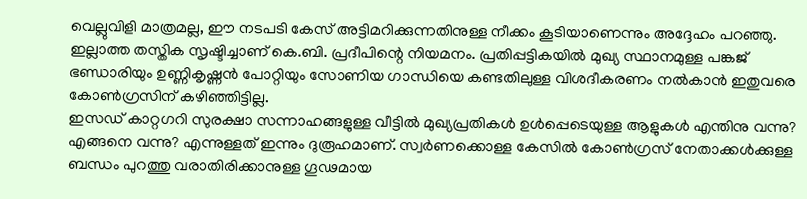വെല്ലുവിളി മാത്രമല്ല, ഈ നടപടി കേസ് അട്ടിമറിക്കുന്നതിനുള്ള നീക്കം കൂടിയാണെന്നും അദ്ദേഹം പറഞ്ഞു. ഇല്ലാത്ത തസ്തിക സൃഷ്ടിച്ചാണ് കെ.ബി. പ്രദീപിന്റെ നിയമനം. പ്രതിപ്പട്ടികയിൽ മുഖ്യ സ്ഥാനമുള്ള പങ്കജ് ഭണ്ഡാരിയും ഉണ്ണികൃഷ്ണൻ പോറ്റിയും സോണിയ ഗാന്ധിയെ കണ്ടതിലുള്ള വിശദീകരണം നൽകാൻ ഇതുവരെ കോൺഗ്രസിന് കഴിഞ്ഞിട്ടില്ല.
ഇസഡ് കാറ്റഗറി സുരക്ഷാ സന്നാഹങ്ങളുള്ള വീട്ടിൽ മുഖ്യപ്രതികൾ ഉൾപ്പെടെയുള്ള ആളുകൾ എന്തിനു വന്നു? എങ്ങനെ വന്നു? എന്നുള്ളത് ഇന്നും ദുരൂഹമാണ്. സ്വർണക്കൊള്ള കേസിൽ കോൺഗ്രസ് നേതാക്കൾക്കുള്ള ബന്ധം പുറത്തു വരാതിരിക്കാനുള്ള ഗൂഢമായ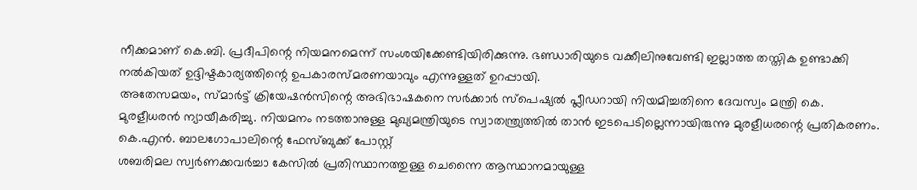നീക്കമാണ് കെ.ബി. പ്രദീപിന്റെ നിയമനമെന്ന് സംശയിക്കേണ്ടിയിരിക്കുന്നു. ഭണ്ഡാരിയുടെ വക്കീലിനുവേണ്ടി ഇല്ലാത്ത തസ്തിക ഉണ്ടാക്കി നൽകിയത് ഉദ്ദിഷ്ടകാര്യത്തിന്റെ ഉപകാരസ്മരണയാവും എന്നുള്ളത് ഉറപ്പായി.
അതേസമയം, സ്മാർട്ട് ക്രിയേഷൻസിന്റെ അഭിഭാഷകനെ സർക്കാർ സ്പെഷ്യൽ പ്ലീഡറായി നിയമിച്ചതിനെ ദേവസ്വം മന്ത്രി കെ. മുരളീധരൻ ന്യായീകരിച്ചു. നിയമനം നടത്താനുള്ള മുഖ്യമന്ത്രിയുടെ സ്വാതന്ത്ര്യത്തിൽ താൻ ഇടപെടില്ലെന്നായിരുന്നു മുരളീധരന്റെ പ്രതികരണം.
കെ.എൻ. ബാലഗോപാലിന്റെ ഫേസ്ബുക്ക് പോസ്റ്റ്
ശബരിമല സ്വർണക്കവർച്ചാ കേസിൽ പ്രതിസ്ഥാനത്തുള്ള ചെന്നൈ ആസ്ഥാനമായുള്ള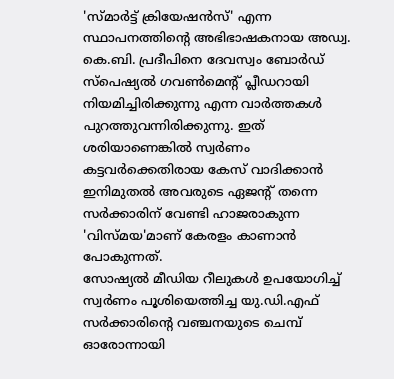'സ്മാർട്ട് ക്രിയേഷൻസ്' എന്ന സ്ഥാപനത്തിന്റെ അഭിഭാഷകനായ അഡ്വ. കെ.ബി. പ്രദീപിനെ ദേവസ്വം ബോർഡ് സ്പെഷ്യൽ ഗവൺമെന്റ് പ്ലീഡറായി നിയമിച്ചിരിക്കുന്നു എന്ന വാർത്തകൾ പുറത്തുവന്നിരിക്കുന്നു. ഇത് ശരിയാണെങ്കിൽ സ്വർണം കട്ടവർക്കെതിരായ കേസ് വാദിക്കാൻ ഇനിമുതൽ അവരുടെ ഏജന്റ് തന്നെ സർക്കാരിന് വേണ്ടി ഹാജരാകുന്ന 'വിസ്മയ'മാണ് കേരളം കാണാൻ പോകുന്നത്.
സോഷ്യൽ മീഡിയ റീലുകൾ ഉപയോഗിച്ച് സ്വർണം പൂശിയെത്തിച്ച യു.ഡി.എഫ് സർക്കാരിന്റെ വഞ്ചനയുടെ ചെമ്പ് ഓരോന്നായി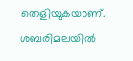തെളിയുകയാണ്. ശബരിമലയിൽ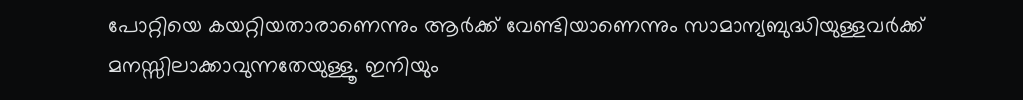പോറ്റിയെ കയറ്റിയതാരാണെന്നും ആർക്ക് വേണ്ടിയാണെന്നും സാമാന്യബുദ്ധിയുള്ളവർക്ക് മനസ്സിലാക്കാവുന്നതേയുള്ളൂ. ഇനിയും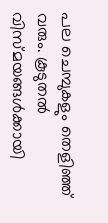പല ചെമ്പുകളും തെളിഞ്ഞ് വരും. കൂടുതൽ വിസ്മയങ്ങൾക്കായി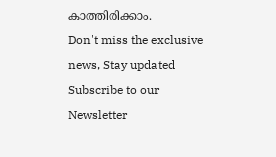കാത്തിരിക്കാം.
Don't miss the exclusive news, Stay updated
Subscribe to our Newsletter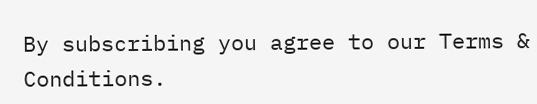By subscribing you agree to our Terms & Conditions.